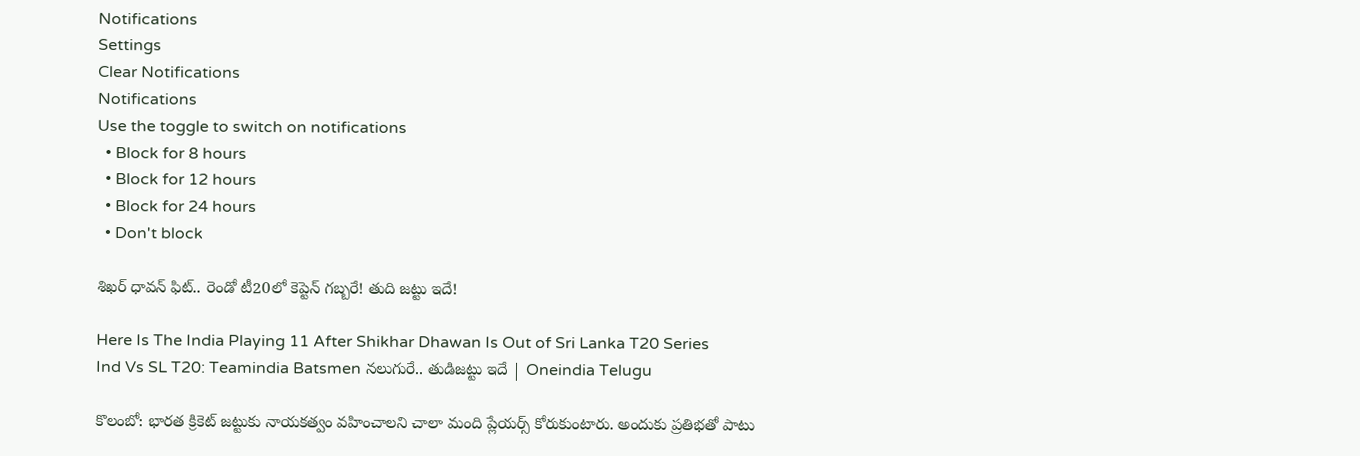Notifications
Settings
Clear Notifications
Notifications
Use the toggle to switch on notifications
  • Block for 8 hours
  • Block for 12 hours
  • Block for 24 hours
  • Don't block

శిఖర్ ధావన్ ఫిట్.. రెండో టీ20లో కెప్టెన్ గబ్బరే! తుది జట్టు ఇదే!

Here Is The India Playing 11 After Shikhar Dhawan Is Out of Sri Lanka T20 Series
Ind Vs SL T20: Teamindia Batsmen నలుగురే.. తుడిజట్టు ఇదే | Oneindia Telugu

కొలంబో: భారత క్రికెట్ జట్టుకు నాయకత్వం వహించాలని చాలా మంది ప్లేయర్స్ కోరుకుంటారు. అందుకు ప్రతిభతో పాటు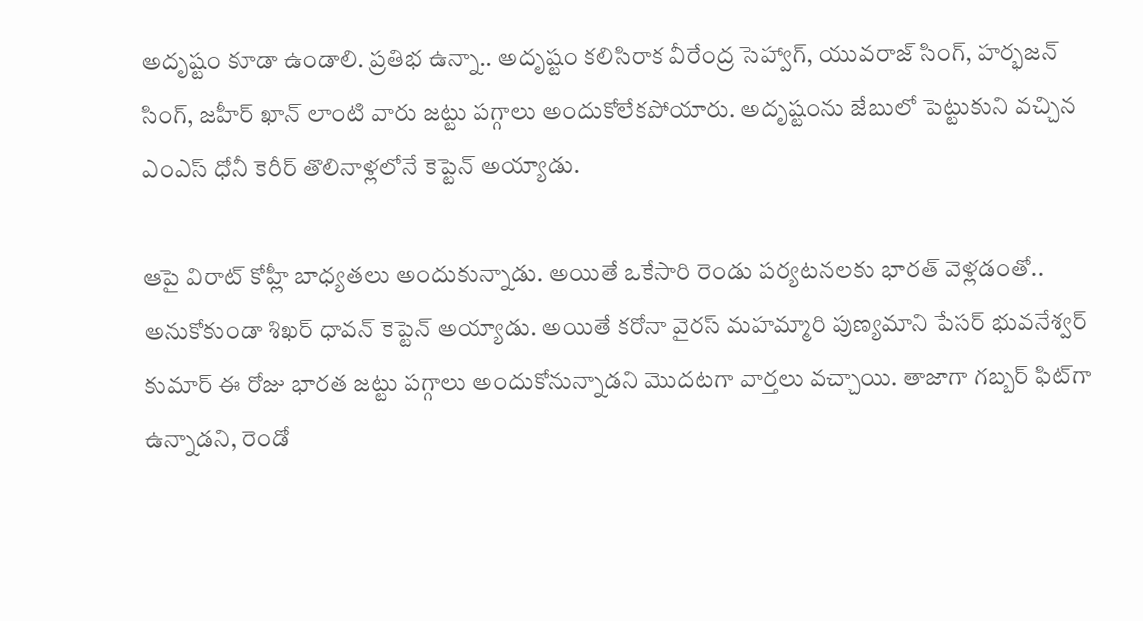అదృష్టం కూడా ఉండాలి. ప్రతిభ ఉన్నా.. అదృష్టం కలిసిరాక వీరేంద్ర సెహ్వాగ్, యువరాజ్ సింగ్, హర్భజన్ సింగ్, జహీర్ ఖాన్ లాంటి వారు జట్టు పగ్గాలు అందుకోలేకపోయారు. అదృష్టంను జేబులో పెట్టుకుని వచ్చిన ఎంఎస్ ధోనీ కెరీర్ తొలినాళ్లలోనే కెప్టెన్‌ అయ్యాడు.

ఆపై విరాట్ కోహ్లీ బాధ్యతలు అందుకున్నాడు. అయితే ఒకేసారి రెండు పర్యటనలకు భారత్ వెళ్లడంతో.. అనుకోకుండా శిఖర్ ధావన్ కెప్టెన్ అయ్యాడు. అయితే కరోనా వైరస్ మహమ్మారి పుణ్యమాని పేసర్ భువనేశ్వర్ కుమార్ ఈ రోజు భారత జట్టు పగ్గాలు అందుకోనున్నాడని మొదటగా వార్తలు వచ్చాయి. తాజాగా గబ్బర్ ఫిట్‌గా ఉన్నాడని, రెండో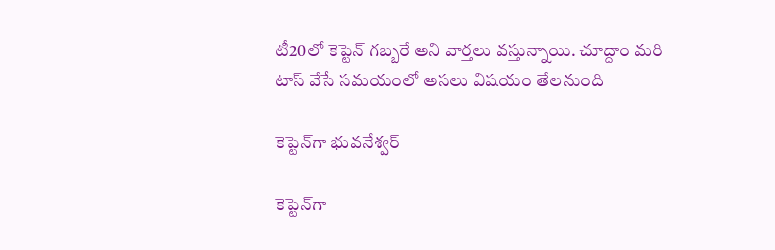టీ20లో కెప్టెన్ గబ్బరే అని వార్తలు వస్తున్నాయి. చూద్దాం మరి టాస్ వేసే సమయంలో అసలు విషయం తేలనుంది

కెప్టెన్‌గా భువనేశ్వర్

కెప్టెన్‌గా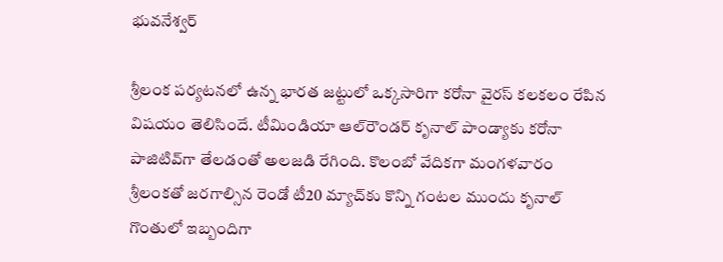భువనేశ్వర్

శ్రీలంక పర్యటనలో ఉన్న భారత జట్టులో ఒక్కసారిగా కరోనా వైరస్ కలకలం రేపిన విషయం తెలిసిందే. టీమిండియా ఆల్‌రౌండర్‌ కృనాల్‌ పాండ్యాకు కరోనా పాజిటివ్‌గా తేలడంతో అలజడి రేగింది. కొలంబో వేదికగా మంగళవారం శ్రీలంకతో జరగాల్సిన రెండో టీ20 మ్యాచ్‌కు కొన్ని గంటల ముందు కృనాల్‌ గొంతులో ఇబ్బందిగా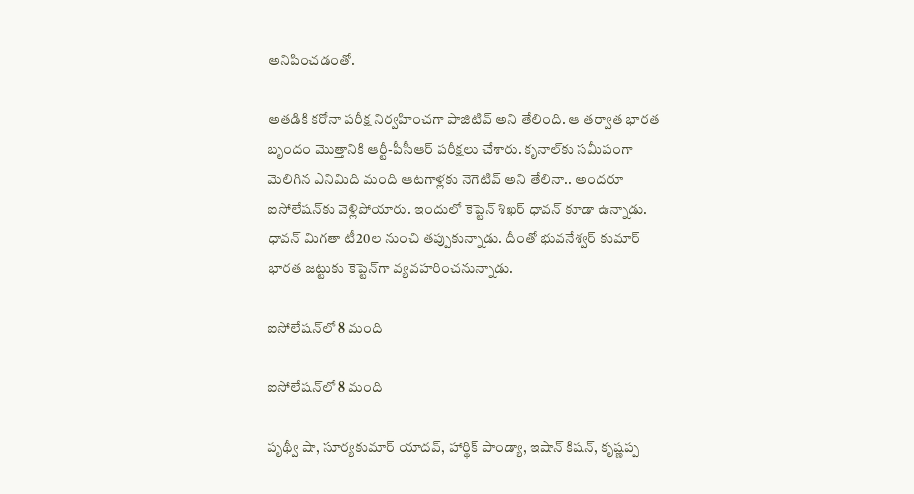అనిపించడంతో.

అతడికి కరోనా పరీక్ష నిర్వహించగా పాజిటివ్‌ అని తేలింది. ఆ తర్వాత భారత బృందం మొత్తానికి ఆర్టీ-పీసీఆర్‌ పరీక్షలు చేశారు. కృనాల్‌కు సమీపంగా మెలిగిన ఎనిమిది మంది ఆటగాళ్లకు నెగెటివ్‌ అని తేలినా.. అందరూ ఐసోలేషన్‌కు వెళ్లిపోయారు. ఇందులో కెప్టెన్ శిఖర్ ధావన్ కూడా ఉన్నాడు. ధావన్ మిగతా టీ20ల నుంచి తప్పుకున్నాడు. దీంతో భువనేశ్వర్ కుమార్ భారత జట్టుకు కెప్టెన్‌గా వ్యవహరించనున్నాడు.

ఐసోలేషన్‌లో 8 మంది

ఐసోలేషన్‌లో 8 మంది

పృథ్వీ షా, సూర్యకుమార్ యాదవ్, హార్థిక్ పాండ్యా, ఇషాన్ కిషన్, కృష్ణప్ప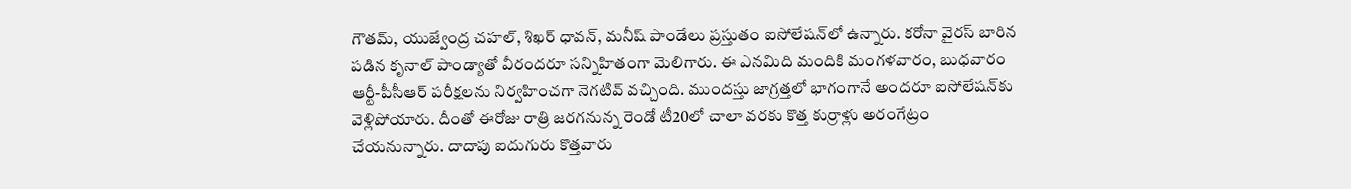గౌతమ్, యుజ్వేంద్ర చహల్, శిఖర్ ధావన్, మనీష్ పాండేలు ప్రస్తుతం ఐసోలేషన్‌లో ఉన్నారు. కరోనా వైరస్ బారిన పడిన కృనాల్ పాండ్యాతో వీరందరూ సన్నిహితంగా మెలిగారు. ఈ ఎనమిది మందికి మంగళవారం, బుధవారం ఆర్టీ-పీసీఆర్ పరీక్షలను నిర్వహించగా నెగటివ్ వచ్చింది. ముందస్తు జాగ్రత్తలో భాగంగానే అందరూ ఐసోలేషన్‌కు వెళ్లిపోయారు. దీంతో ఈరోజు రాత్రి జరగనున్న రెండో టీ20లో చాలా వరకు కొత్త కుర్రాళ్లు అరంగేట్రం చేయనున్నారు. దాదాపు ఐదుగురు కొత్తవారు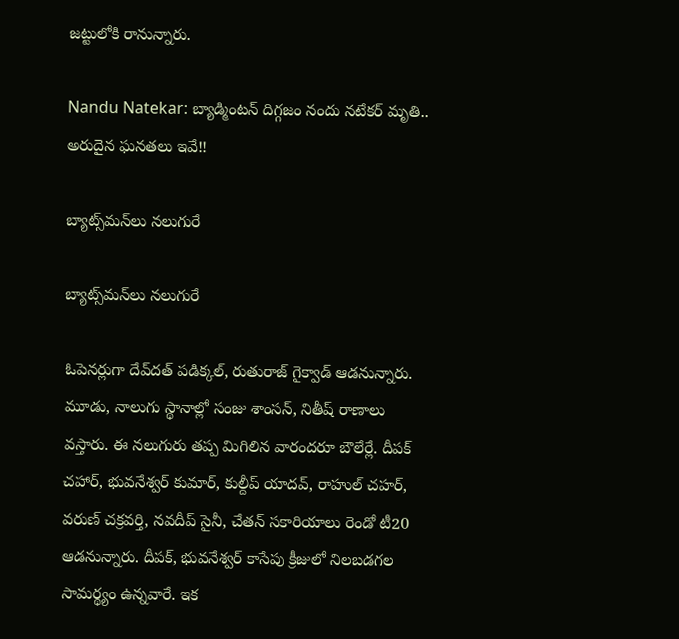జట్టులోకి రానున్నారు.

Nandu Natekar: బ్యాడ్మింటన్‌ దిగ్గజం నందు నటేకర్‌ మృతి.. అరుదైన ఘనతలు ఇవే!!

బ్యాట్స్‌మన్‌లు నలుగురే

బ్యాట్స్‌మన్‌లు నలుగురే

ఓపెనర్లుగా దేవ్‌దత్ పడిక్కల్, రుతురాజ్ గైక్వాడ్ ఆడనున్నారు. మూడు, నాలుగు స్థానాల్లో సంజు శాంసన్, నితీష్ రాణాలు వస్తారు. ఈ నలుగురు తప్ప మిగిలిన వారందరూ బౌలేర్లే. దీపక్ చహార్, భువనేశ్వర్ కుమార్, కుల్దీప్ యాదవ్, రాహుల్ చహర్, వరుణ్ చక్రవర్తి, నవదీప్ సైనీ, చేతన్ సకారియాలు రెండో టీ20 ఆడనున్నారు. దీపక్, భువనేశ్వర్ కాసేపు క్రీజులో నిలబడగల సామర్థ్యం ఉన్నవారే. ఇక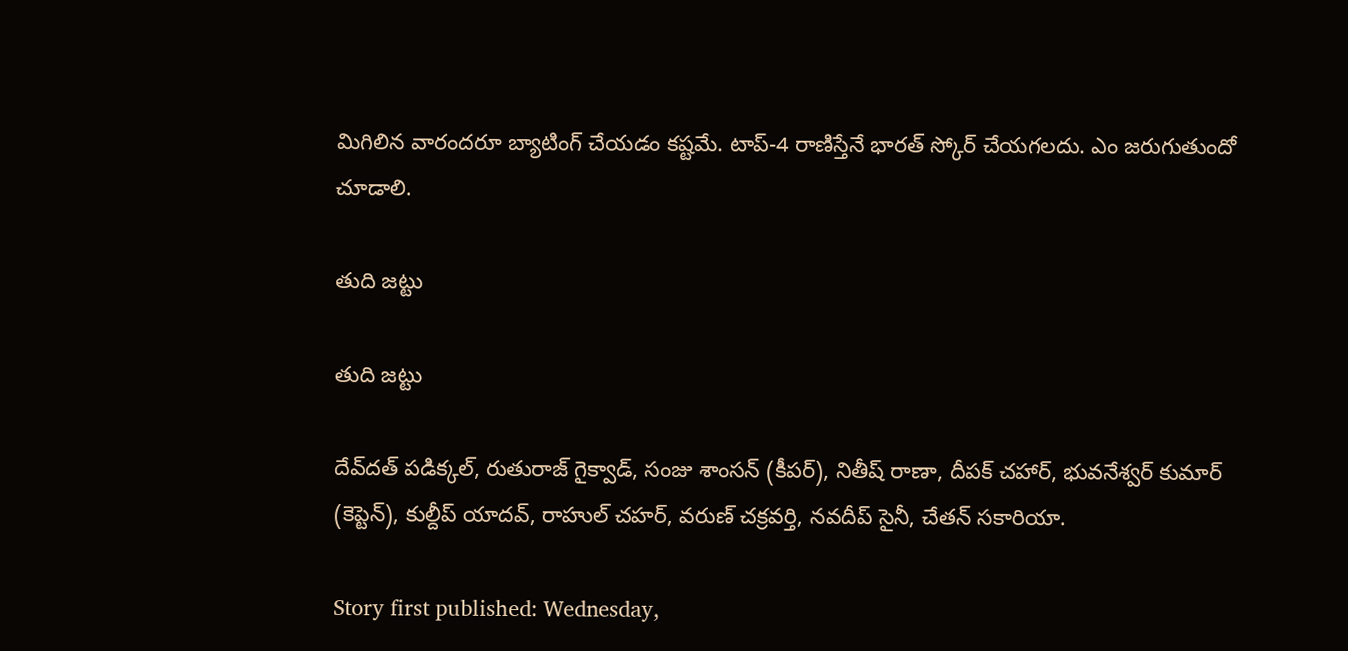మిగిలిన వారందరూ బ్యాటింగ్ చేయడం కష్టమే. టాప్-4 రాణిస్తేనే భారత్ స్కోర్ చేయగలదు. ఎం జరుగుతుందో చూడాలి.

తుది జట్టు

తుది జట్టు

దేవ్‌దత్ పడిక్కల్, రుతురాజ్ గైక్వాడ్, సంజు శాంసన్ (కీపర్), నితీష్ రాణా, దీపక్ చహార్, భువనేశ్వర్ కుమార్ (కెప్టెన్), కుల్దీప్ యాదవ్, రాహుల్ చహర్, వరుణ్ చక్రవర్తి, నవదీప్ సైనీ, చేతన్ సకారియా.

Story first published: Wednesday,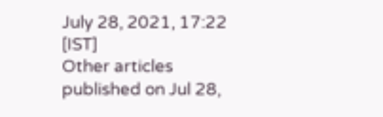July 28, 2021, 17:22 [IST]
Other articles published on Jul 28,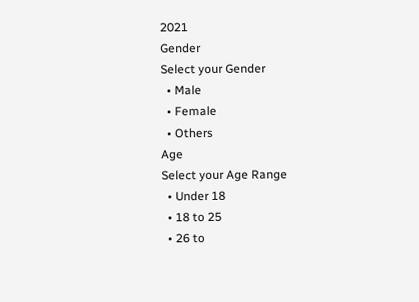2021
Gender
Select your Gender
  • Male
  • Female
  • Others
Age
Select your Age Range
  • Under 18
  • 18 to 25
  • 26 to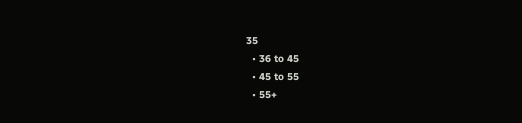35
  • 36 to 45
  • 45 to 55
  • 55+